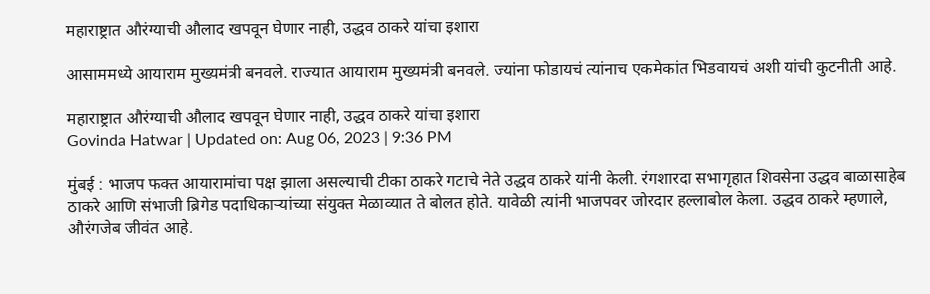महाराष्ट्रात औरंग्याची औलाद खपवून घेणार नाही, उद्धव ठाकरे यांचा इशारा

आसाममध्ये आयाराम मुख्यमंत्री बनवले. राज्यात आयाराम मुख्यमंत्री बनवले. ज्यांना फोडायचं त्यांनाच एकमेकांत भिडवायचं अशी यांची कुटनीती आहे.

महाराष्ट्रात औरंग्याची औलाद खपवून घेणार नाही, उद्धव ठाकरे यांचा इशारा
Govinda Hatwar | Updated on: Aug 06, 2023 | 9:36 PM

मुंबई : भाजप फक्त आयारामांचा पक्ष झाला असल्याची टीका ठाकरे गटाचे नेते उद्धव ठाकरे यांनी केली. रंगशारदा सभागृहात शिवसेना उद्धव बाळासाहेब ठाकरे आणि संभाजी ब्रिगेड पदाधिकाऱ्यांच्या संयुक्त मेळाव्यात ते बोलत होते. यावेळी त्यांनी भाजपवर जोरदार हल्लाबोल केला. उद्धव ठाकरे म्हणाले, औरंगजेब जीवंत आहे.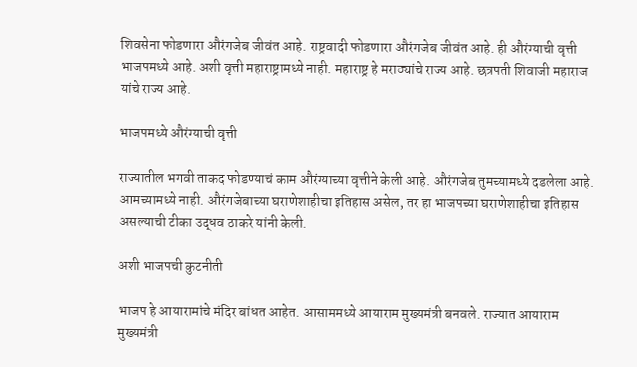शिवसेना फोडणारा औरंगजेब जीवंत आहे. राष्ट्रवादी फोडणारा औरंगजेब जीवंत आहे. ही औरंग्याची वृत्ती भाजपमध्ये आहे. अशी वृत्ती महाराष्ट्रामध्ये नाही. महाराष्ट्र हे मराठ्यांचे राज्य आहे. छत्रपती शिवाजी महाराज यांचे राज्य आहे.

भाजपमध्ये औरंग्याची वृत्ती

राज्यातील भगवी ताकद फोडण्याचं काम औरंग्याच्या वृत्तीने केली आहे. औरंगजेब तुमच्यामध्ये दडलेला आहे. आमच्यामध्ये नाही. औरंगजेबाच्या घराणेशाहीचा इतिहास असेल, तर हा भाजपच्या घराणेशाहीचा इतिहास असल्याची टीका उद्धव ठाकरे यांनी केली.

अशी भाजपची कुटनीती

भाजप हे आयारामांचे मंदिर बांधत आहेत. आसाममध्ये आयाराम मुख्यमंत्री बनवले. राज्यात आयाराम मुख्यमंत्री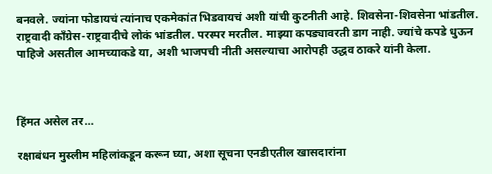बनवले. ज्यांना फोडायचं त्यांनाच एकमेकांत भिडवायचं अशी यांची कुटनीती आहे. शिवसेना-शिवसेना भांडतील. राष्ट्रवादी काँग्रेस-राष्ट्रवादीचे लोकं भांडतील. परस्पर मरतील. माझ्या कपड्यावरती डाग नाही. ज्यांचे कपडे धुऊन पाहिजे असतील आमच्याकडे या, अशी भाजपची नीती असल्याचा आरोपही उद्धव ठाकरे यांनी केला.



हिंमत असेल तर…

रक्षाबंधन मुस्लीम महिलांकडून करून घ्या, अशा सूचना एनडीएतील खासदारांना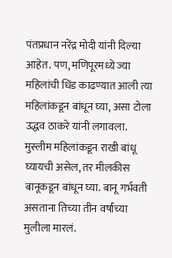पंतप्रधान नरेंद्र मोदी यांनी दिल्या आहेत. पण, मणिपूरमध्ये ज्या महिलांची धिंड काढण्यात आली त्या महिलांकडून बांधून घ्या, असा टोला उद्धव ठाकरे यांनी लगावला. मुस्लीम महिलांकडून राखी बांधू घ्यायची असेल, तर मीलकीस बानूकडून बांधून घ्या. बानू गर्भवती असताना तिच्या तीन वर्षांच्या मुलीला मारलं.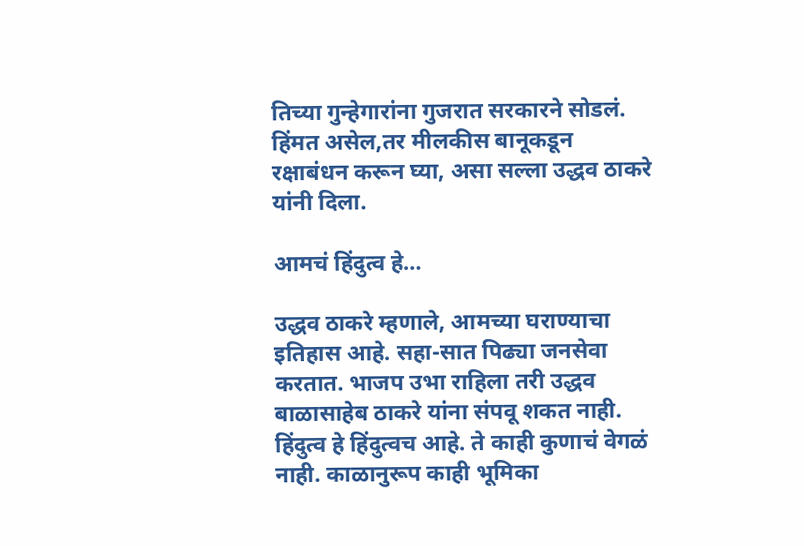तिच्या गुन्हेगारांना गुजरात सरकारने सोडलं. हिंमत असेल,तर मीलकीस बानूकडून रक्षाबंधन करून घ्या, असा सल्ला उद्धव ठाकरे यांनी दिला.

आमचं हिंदुत्व हे…

उद्धव ठाकरे म्हणाले, आमच्या घराण्याचा इतिहास आहे. सहा-सात पिढ्या जनसेवा करतात. भाजप उभा राहिला तरी उद्धव बाळासाहेब ठाकरे यांना संपवू शकत नाही. हिंदुत्व हे हिंदुत्वच आहे. ते काही कुणाचं वेगळं नाही. काळानुरूप काही भूमिका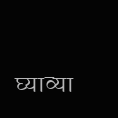घ्याव्या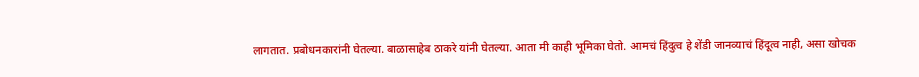लागतात. प्रबोधनकारांनी घेतल्या. बाळासाहेब ठाकरे यांनी घेतल्या. आता मी काही भूमिका घेतो. आमचं हिंदुत्व हे शेंडी जानव्याचं हिंदूत्व नाही, असा खोचक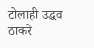टोलाही उद्धव ठाकरे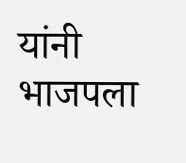यांनी भाजपला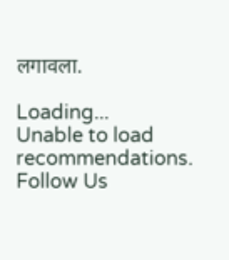लगावला.

Loading...
Unable to load recommendations.
Follow Us